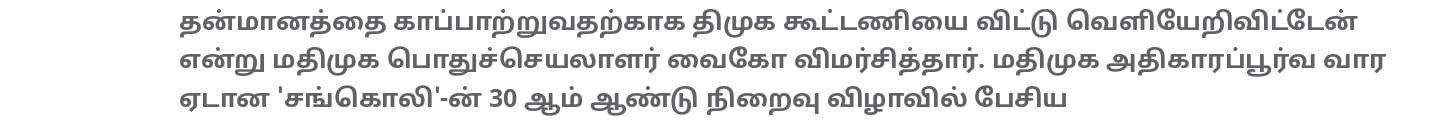தன்மானத்தை காப்பாற்றுவதற்காக திமுக கூட்டணியை விட்டு வெளியேறிவிட்டேன் என்று மதிமுக பொதுச்செயலாளர் வைகோ விமர்சித்தார். மதிமுக அதிகாரப்பூர்வ வார ஏடான 'சங்கொலி'-ன் 30 ஆம் ஆண்டு நிறைவு விழாவில் பேசிய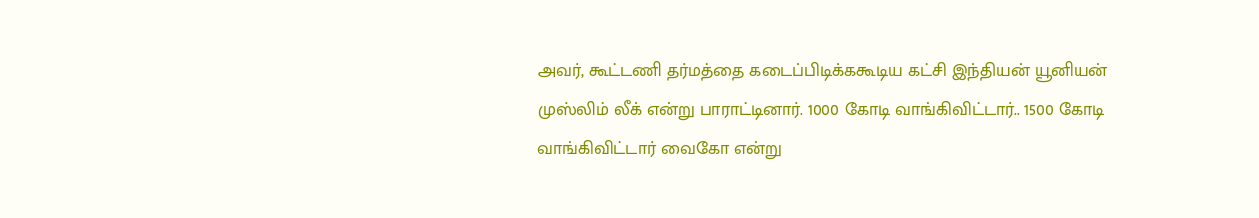அவர், கூட்டணி தர்மத்தை கடைப்பிடிக்ககூடிய கட்சி இந்தியன் யூனியன் முஸ்லிம் லீக் என்று பாராட்டினார். 1000 கோடி வாங்கிவிட்டார்.. 1500 கோடி வாங்கிவிட்டார் வைகோ என்று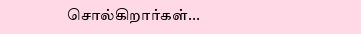சொல்கிறார்கள்...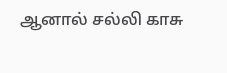ஆனால் சல்லி காசு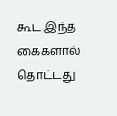கூட இந்த கைகளால் தொட்டது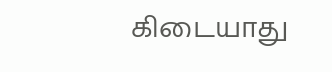கிடையாது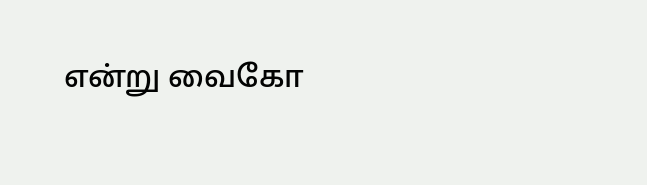என்று வைகோ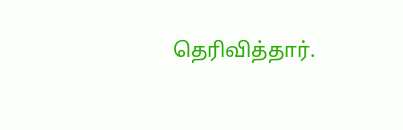தெரிவித்தார்.